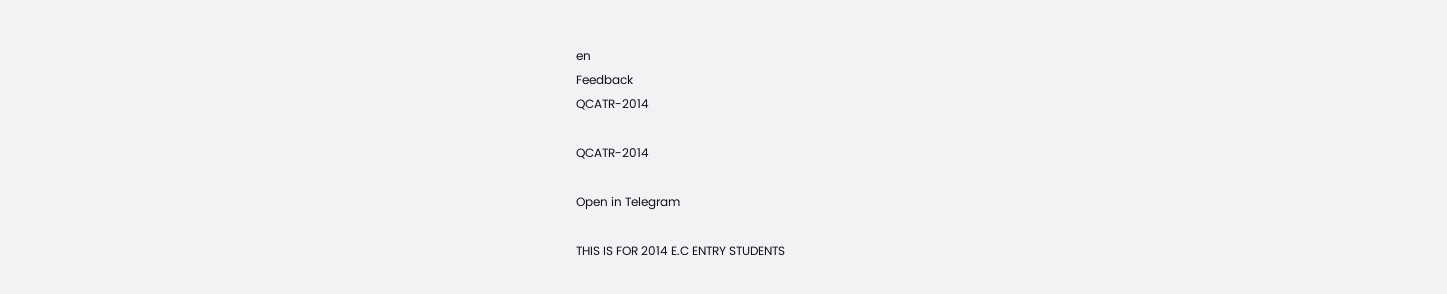en
Feedback
QCATR-2014

QCATR-2014

Open in Telegram

THIS IS FOR 2014 E.C ENTRY STUDENTS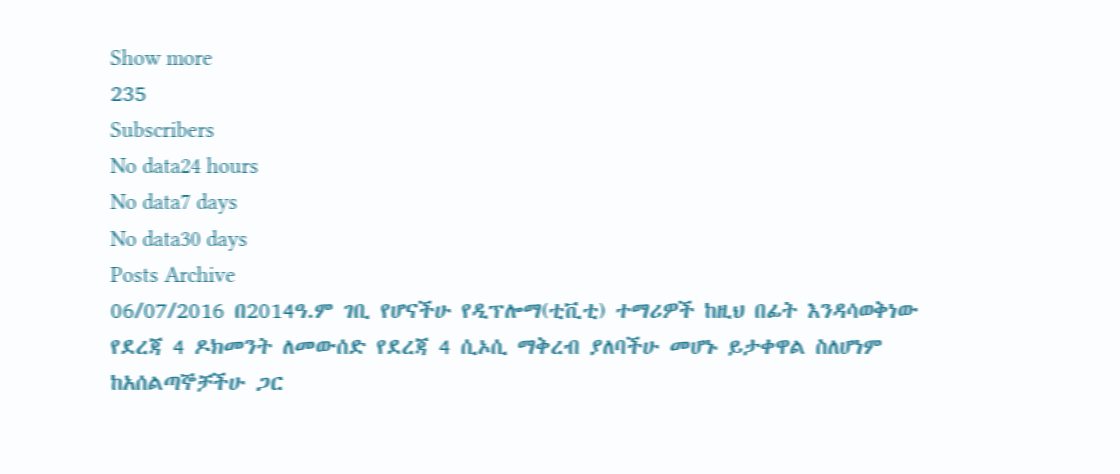Show more
235
Subscribers
No data24 hours
No data7 days
No data30 days
Posts Archive
06/07/2016 በ2014ዓ.ም ገቢ የሆናችሁ የዲፕሎማ(ቲቪቲ) ተማሪዎች ከዚህ በፊት እንዳሳወቅነው የደረጃ 4 ዶክመንት ለመውሰድ የደረጃ 4 ሲኦሲ ማቅረብ ያለባችሁ መሆኑ ይታቀዋል ስለሆነም ከአሰልጣኞቻችሁ ጋር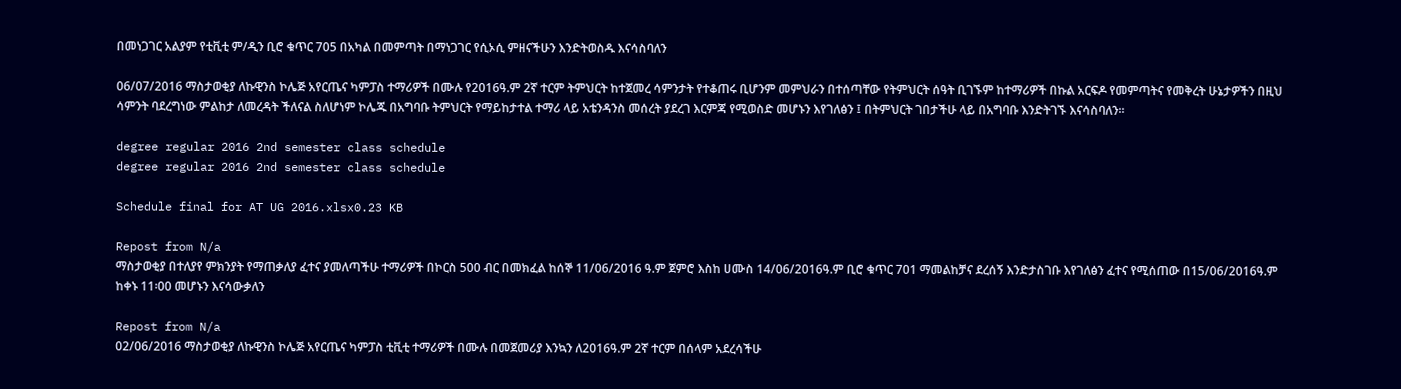በመነጋገር አልያም የቲቪቲ ም/ዲን ቢሮ ቁጥር 705 በአካል በመምጣት በማነጋገር የሲኦሲ ምዘናችሁን እንድትወስዱ እናሳስባለን

06/07/2016 ማስታወቂያ ለኩዊንስ ኮሌጅ አየርጤና ካምፓስ ተማሪዎች በሙሉ የ2016ዓ.ም 2ኛ ተርም ትምህርት ከተጀመረ ሳምንታት የተቆጠሩ ቢሆንም መምህራን በተሰጣቸው የትምህርት ሰዓት ቢገኙም ከተማሪዎች በኩል አርፍዶ የመምጣትና የመቅረት ሁኔታዎችን በዚህ ሳምንት ባደረግነው ምልከታ ለመረዳት ችለናል ስለሆነም ኮሌጁ በአግባቡ ትምህርት የማይከታተል ተማሪ ላይ አቴንዳንስ መሰረት ያደረገ እርምጃ የሚወስድ መሆኑን እየገለፅን ፤ በትምህርት ገበታችሁ ላይ በአግባቡ እንድትገኙ እናሳስባለን፡፡

degree regular 2016 2nd semester class schedule
degree regular 2016 2nd semester class schedule

Schedule final for AT UG 2016.xlsx0.23 KB

Repost from N/a
ማስታወቂያ በተለያየ ምክንያት የማጠቃለያ ፈተና ያመለጣችሁ ተማሪዎች በኮርስ 500 ብር በመክፈል ከሰኞ 11/06/2016 ዓ.ም ጀምሮ እስከ ሀሙስ 14/06/2016ዓ.ም ቢሮ ቁጥር 701 ማመልከቻና ደረሰኝ እንድታስገቡ እየገለፅን ፈተና የሚሰጠው በ15/06/2016ዓ.ም ከቀኑ 11፡00 መሆኑን እናሳውቃለን

Repost from N/a
02/06/2016 ማስታወቂያ ለኩዊንስ ኮሌጅ አየርጤና ካምፓስ ቲቪቲ ተማሪዎች በሙሉ በመጀመሪያ እንኳን ለ2016ዓ.ም 2ኛ ተርም በሰላም አደረሳችሁ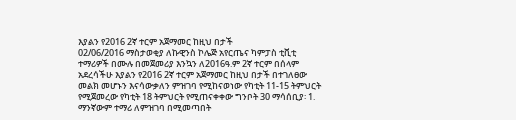እያልን የ2016 2ኛ ተርም አጀማመር ከዚህ በታች
02/06/2016 ማስታወቂያ ለኩዊንስ ኮሌጅ አየርጤና ካምፓስ ቲቪቲ ተማሪዎች በሙሉ በመጀመሪያ እንኳን ለ2016ዓ.ም 2ኛ ተርም በሰላም አደረሳችሁ እያልን የ2016 2ኛ ተርም አጀማመር ከዚህ በታች በተገለፀው መልክ መሆኑን እናሳውቃለን ምዝገባ የሚከናወነው የካቲት 11-15 ትምህርት የሚጀመረው የካቲት 18 ትምህርት የሚጠናቀቀው ግንቦት 30 ማሳሰቢያ፡ 1. ማንኛውም ተማሪ ለምዝገባ በሚመጣበት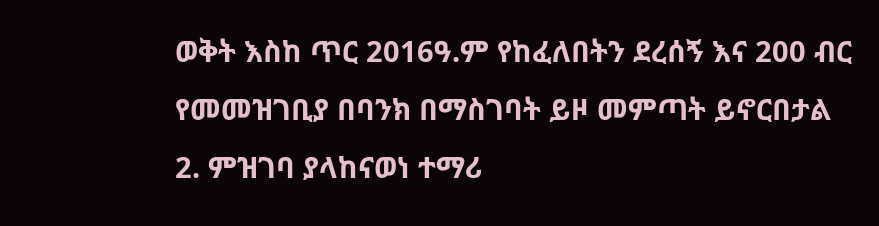ወቅት እስከ ጥር 2016ዓ.ም የከፈለበትን ደረሰኝ እና 200 ብር የመመዝገቢያ በባንክ በማስገባት ይዞ መምጣት ይኖርበታል 2. ምዝገባ ያላከናወነ ተማሪ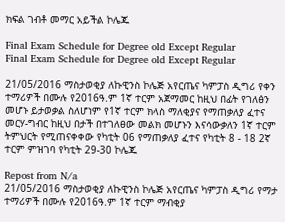ክፍል ገብቶ መማር አይችል ኮሌጁ

Final Exam Schedule for Degree old Except Regular
Final Exam Schedule for Degree old Except Regular

21/05/2016 ማስታወቂያ ለኩዊንስ ኮሌጅ አየርጤና ካምፓስ ዲግሪ የቀን ተማሪዎች በሙሉ የ2016ዓ.ም 1ኛ ተርም አጀማመር ከዚህ በፊት የገለፅን መሆኑ ይታወቃል ስለሆነም የ1ኛ ተርም ክላስ ማለቂያና የማጠቃለያ ፈተና መርሃ-ግብር ከዚህ በታች በተገለፀው መልክ መሆኑን እናሳውቃለን 1ኛ ተርም ትምህርት የሚጠናቀቀው የካቲት 06 የማጠቃለያ ፈተና የካቲት 8 - 18 2ኛ ተርም ምዝገባ የካቲት 29-30 ኮሌጁ

Repost from N/a
21/05/2016 ማስታወቂያ ለኩዊንስ ኮሌጅ አየርጤና ካምፓስ ዲግሪ የማታ ተማሪዎች በሙሉ የ2016ዓ.ም 1ኛ ተርም ማብቂያ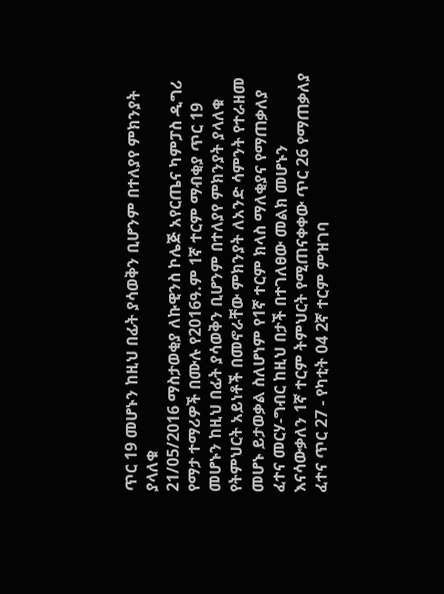ጥር 19 መሆኑን ከዚህ በፊት ያሳወቅን ቢሆንም በተለያየ ምክንያት ያላለቁ
21/05/2016 ማስታወቂያ ለኩዊንስ ኮሌጅ አየርጤና ካምፓስ ዲግሪ የማታ ተማሪዎች በሙሉ የ2016ዓ.ም 1ኛ ተርም ማብቂያ ጥር 19 መሆኑን ከዚህ በፊት ያሳወቅን ቢሆንም በተለያየ ምክንያት ያላለቁ የትምህርት አይነቶች በመኖራቸው ምክንያት ለአንድ ሳምንት የተራዘመ መሆኑ ይታወቃል ስለሆነም የ1ኛ ተርም ክላስ ማለቂያና የማጠቃለያ ፈተና መርሃ-ግብር ከዚህ በታች በተገለፀው መልክ መሆኑን እናሳውቃለን 1ኛ ተርም ትምህርት የሚጠናቀቀው ጥር 26 የማጠቃለያ ፈተና ጥር 27 - የካቲት 04 2ኛ ተርም ምዝገባ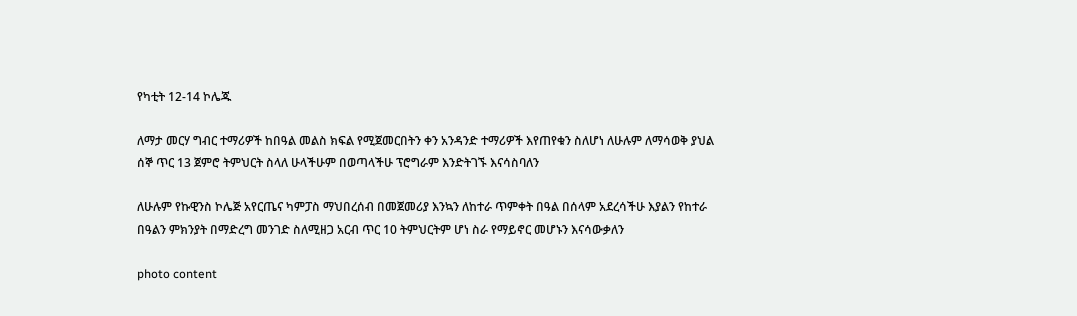የካቲት 12-14 ኮሌጁ

ለማታ መርሃ ግብር ተማሪዎች ከበዓል መልስ ክፍል የሚጀመርበትን ቀን አንዳንድ ተማሪዎች እየጠየቁን ስለሆነ ለሁሉም ለማሳወቅ ያህል ሰኞ ጥር 13 ጀምሮ ትምህርት ስላለ ሁላችሁም በወጣላችሁ ፕሮግራም እንድትገኙ እናሳስባለን

ለሁሉም የኩዊንስ ኮሌጅ አየርጤና ካምፓስ ማህበረሰብ በመጀመሪያ እንኳን ለከተራ ጥምቀት በዓል በሰላም አደረሳችሁ እያልን የከተራ በዓልን ምክንያት በማድረግ መንገድ ስለሚዘጋ አርብ ጥር 10 ትምህርትም ሆነ ስራ የማይኖር መሆኑን እናሳውቃለን

photo content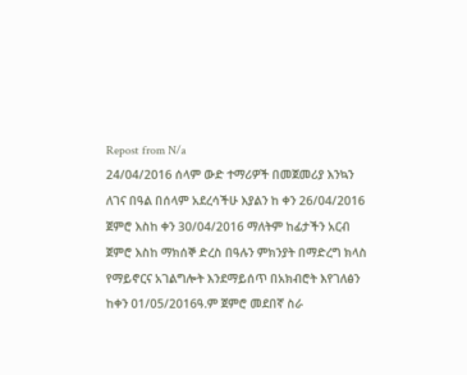Repost from N/a
24/04/2016 ሰላም ውድ ተማሪዎች በመጀመሪያ እንኳን ለገና በዓል በሰላም አደረሳችሁ እያልን ከ ቀን 26/04/2016 ጀምሮ እስከ ቀን 30/04/2016 ማለትም ከፊታችን አርብ ጀምሮ እስከ ማክሰኞ ድረስ በዓሉን ምክንያት በማድረግ ክላስ የማይኖርና አገልግሎት እንደማይሰጥ በአክብሮት እየገለፅን ከቀን 01/05/2016ዓ.ም ጀምሮ መደበኛ ስራ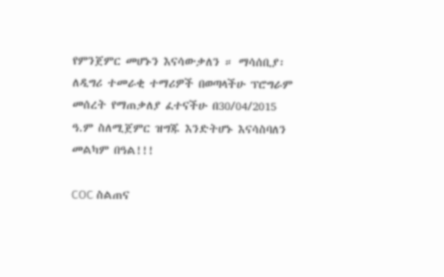የምንጀምር መሆኑን እናሳውቃለን ። ማሳሰቢያ፡ ለዲግሪ ተመራቂ ተማሪዎች በወጣላችሁ ፕሮግራም መሰረት የማጠቃለያ ፈተናችሁ በ30/04/2015 ዓ.ም ስለሚጀምር ዝግጁ እንድትሆኑ እናሳስባለን መልካም በዓል!!!

COC ስልጠና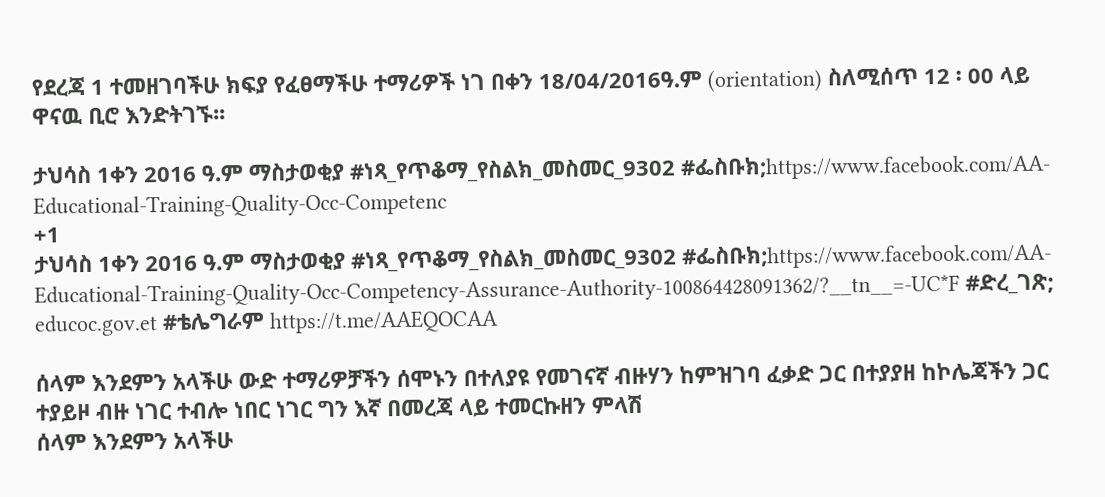የደረጃ 1 ተመዘገባችሁ ክፍያ የፈፀማችሁ ተማሪዎች ነገ በቀን 18/04/2016ዓ.ም (orientation) ስለሚሰጥ 12 ፡ 00 ላይ ዋናዉ ቢሮ እንድትገኙ፡፡

ታህሳስ 1ቀን 2016 ዓ.ም ማስታወቂያ #ነጻ_የጥቆማ_የስልክ_መስመር_9302 #ፌስቡክ;https://www.facebook.com/AA-Educational-Training-Quality-Occ-Competenc
+1
ታህሳስ 1ቀን 2016 ዓ.ም ማስታወቂያ #ነጻ_የጥቆማ_የስልክ_መስመር_9302 #ፌስቡክ;https://www.facebook.com/AA-Educational-Training-Quality-Occ-Competency-Assurance-Authority-100864428091362/?__tn__=-UC*F #ድረ_ገጽ; educoc.gov.et #ቴሌግራም https://t.me/AAEQOCAA

ሰላም እንደምን አላችሁ ውድ ተማሪዎቻችን ሰሞኑን በተለያዩ የመገናኛ ብዙሃን ከምዝገባ ፈቃድ ጋር በተያያዘ ከኮሌጃችን ጋር ተያይዞ ብዙ ነገር ተብሎ ነበር ነገር ግን እኛ በመረጃ ላይ ተመርኩዘን ምላሽ
ሰላም እንደምን አላችሁ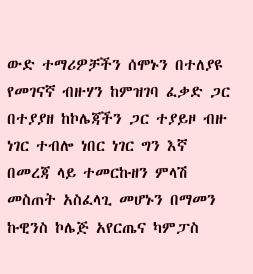ውድ ተማሪዎቻችን ሰሞኑን በተለያዩ የመገናኛ ብዙሃን ከምዝገባ ፈቃድ ጋር በተያያዘ ከኮሌጃችን ጋር ተያይዞ ብዙ ነገር ተብሎ ነበር ነገር ግን እኛ በመረጃ ላይ ተመርኩዘን ምላሽ መስጠት አስፈላጊ መሆኑን በማመን ኩዊንስ ኮሌጅ አየርጤና ካምፓስ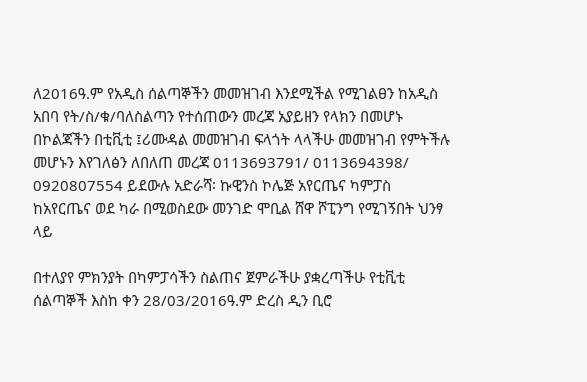ለ2016ዓ.ም የአዲስ ሰልጣኞችን መመዝገብ እንደሚችል የሚገልፀን ከአዲስ አበባ የት/ስ/ቁ/ባለስልጣን የተሰጠውን መረጃ አያይዘን የላክን በመሆኑ በኮልጃችን በቲቪቲ ፤ሪሙዳል መመዝገብ ፍላጎት ላላችሁ መመዝገብ የምትችሉ መሆኑን እየገለፅን ለበለጠ መረጃ 0113693791/ 0113694398/ 0920807554 ይደውሉ አድራሻ፡ ኩዊንስ ኮሌጅ አየርጤና ካምፓስ ከአየርጤና ወደ ካራ በሚወስደው መንገድ ሞቢል ሸዋ ሾፒንግ የሚገኝበት ህንፃ ላይ

በተለያየ ምክንያት በካምፓሳችን ስልጠና ጀምራችሁ ያቋረጣችሁ የቲቪቲ ሰልጣኞች እስከ ቀን 28/03/2016ዓ.ም ድረስ ዲን ቢሮ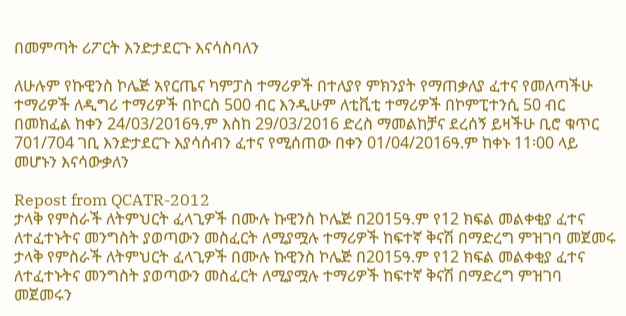በመምጣት ሪፖርት እንድታደርጉ እናሳስባለን

ለሁሉም የኩዊንስ ኮሌጅ አየርጤና ካምፓስ ተማሪዎች በተለያየ ምክንያት የማጠቃለያ ፈተና የመለጣችሁ ተማሪዎች ለዲግሪ ተማሪዎች በኮርስ 500 ብር እንዲሁም ለቲቪቲ ተማሪዎች በኮምፒተንሲ 50 ብር በመክፈል ከቀን 24/03/2016ዓ.ም እስከ 29/03/2016 ድረስ ማመልከቻና ደረሰኝ ይዛችሁ ቢሮ ቁጥር 701/704 ገቢ እንድታደርጉ እያሳሰብን ፈተና የሚሰጠው በቀን 01/04/2016ዓ.ም ከቀኑ 11፡00 ላይ መሆኑን እናሳውቃለን

Repost from QCATR-2012
ታላቅ የምስራች ለትምህርት ፈላጊዎች በሙሉ ኩዊንስ ኮሌጅ በ2015ዓ.ም የ12 ክፍል መልቀቂያ ፈተና ለተፈተኑትና መንግስት ያወጣውን መስፈርት ለሚያሟሉ ተማሪዎች ከፍተኛ ቅናሽ በማድረግ ምዝገባ መጀመሩ
ታላቅ የምስራች ለትምህርት ፈላጊዎች በሙሉ ኩዊንስ ኮሌጅ በ2015ዓ.ም የ12 ክፍል መልቀቂያ ፈተና ለተፈተኑትና መንግስት ያወጣውን መስፈርት ለሚያሟሉ ተማሪዎች ከፍተኛ ቅናሽ በማድረግ ምዝገባ መጀመሩን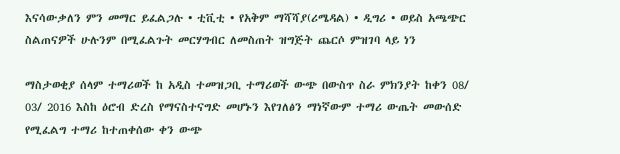እናሳውቃለን ምን መማር ይፈልጋሉ • ቲቪቲ • የአቅም ማሻሻያ(ሪሜዳል) • ዲግሪ • ወይስ አጫጭር ስልጠናዎች ሁሉንም በሚፈልጉት መርሃግብር ለመስጠት ዝግጅት ጨርሶ ምዝገባ ላይ ነን

ማስታወቂያ ሰላም ተማሪወች ከ አዲስ ተመዝጋቢ ተማሪወች ውጭ በውስጥ ስራ ምክንያት ከቀን 08/ 03/ 2016 እስከ ዕሮብ ድረስ የማናስተናግድ መሆኑን እየገለፅን ማነኛውም ተማሪ ውጤት መውሰድ የሚፈልግ ተማሪ ከተጠቀሰው ቀን ውጭ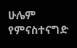ሁሌም የምናስተናግድ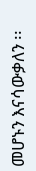መሆኑን እናሳውቃለን ፡፡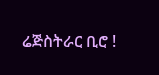ሬጅስትራር ቢሮ !